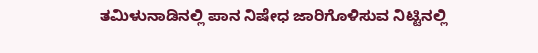ತಮಿಳುನಾಡಿನಲ್ಲಿ ಪಾನ ನಿಷೇಧ ಜಾರಿಗೊಳಿಸುವ ನಿಟ್ಟಿನಲ್ಲಿ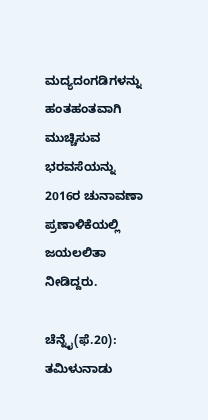ಮದ್ಯದಂಗಡಿಗಳನ್ನು ಹಂತಹಂತವಾಗಿ ಮುಚ್ಚಿಸುವ ಭರವಸೆಯನ್ನು 2016ರ ಚುನಾವಣಾ ಪ್ರಣಾಳಿಕೆಯಲ್ಲಿ ಜಯಲಲಿತಾ ನೀಡಿದ್ದರು.

ಚೆನ್ನೈ(ಫೆ.20): ತಮಿಳುನಾಡು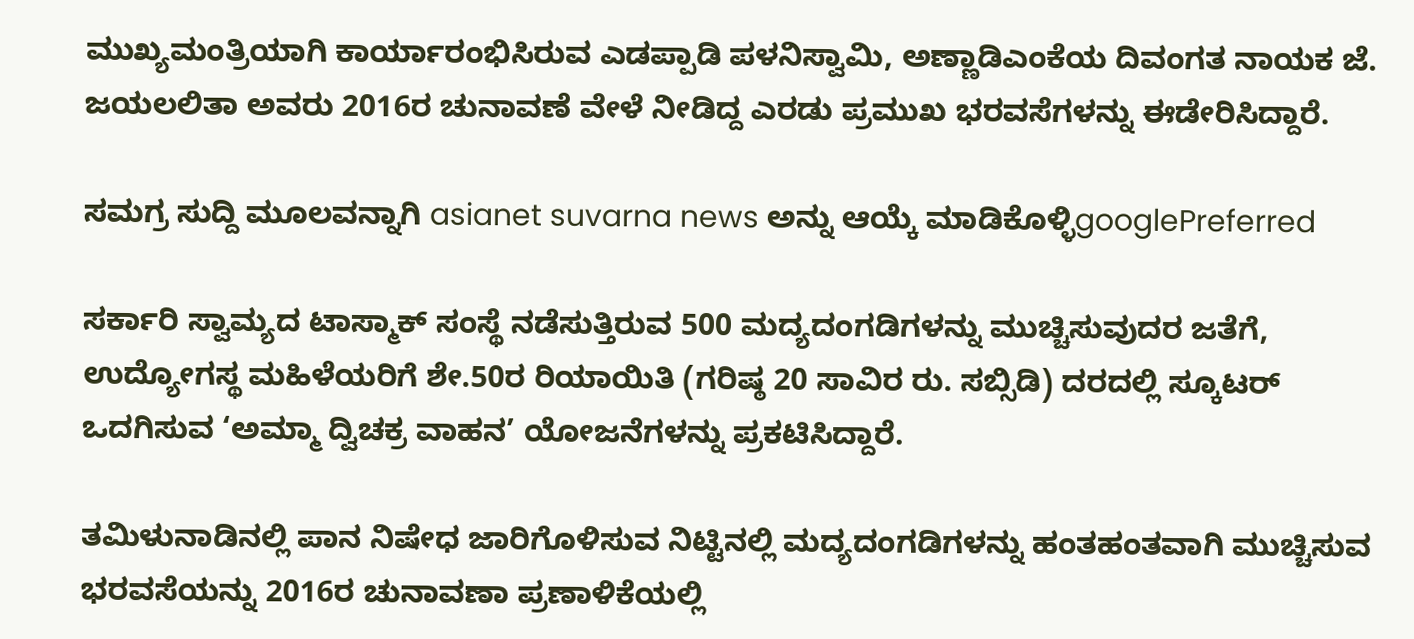ಮುಖ್ಯಮಂತ್ರಿಯಾಗಿ ಕಾರ್ಯಾರಂಭಿಸಿರುವ ಎಡಪ್ಪಾಡಿ ಪಳನಿಸ್ವಾಮಿ, ಅಣ್ಣಾಡಿಎಂಕೆಯ ದಿವಂಗತ ನಾಯಕ ಜೆ. ಜಯಲಲಿತಾ ಅವರು 2016ರ ಚುನಾವಣೆ ವೇಳೆ ನೀಡಿದ್ದ ಎರಡು ಪ್ರಮುಖ ಭರವಸೆಗಳನ್ನು ಈಡೇರಿಸಿದ್ದಾರೆ.

ಸಮಗ್ರ ಸುದ್ದಿ ಮೂಲವನ್ನಾಗಿ asianet suvarna news ಅನ್ನು ಆಯ್ಕೆ ಮಾಡಿಕೊಳ್ಳಿgooglePreferred

ಸರ್ಕಾರಿ ಸ್ವಾಮ್ಯದ ಟಾಸ್ಮಾಕ್ ಸಂಸ್ಥೆ ನಡೆಸುತ್ತಿರುವ 500 ಮದ್ಯದಂಗಡಿಗಳನ್ನು ಮುಚ್ಚಿಸುವುದರ ಜತೆಗೆ, ಉದ್ಯೋಗಸ್ಥ ಮಹಿಳೆಯರಿಗೆ ಶೇ.50ರ ರಿಯಾಯಿತಿ (ಗರಿಷ್ಠ 20 ಸಾವಿರ ರು. ಸಬ್ಸಿಡಿ) ದರದಲ್ಲಿ ಸ್ಕೂಟರ್ ಒದಗಿಸುವ ‘ಅಮ್ಮಾ ದ್ವಿಚಕ್ರ ವಾಹನ’ ಯೋಜನೆಗಳನ್ನು ಪ್ರಕಟಿಸಿದ್ದಾರೆ.

ತಮಿಳುನಾಡಿನಲ್ಲಿ ಪಾನ ನಿಷೇಧ ಜಾರಿಗೊಳಿಸುವ ನಿಟ್ಟಿನಲ್ಲಿ ಮದ್ಯದಂಗಡಿಗಳನ್ನು ಹಂತಹಂತವಾಗಿ ಮುಚ್ಚಿಸುವ ಭರವಸೆಯನ್ನು 2016ರ ಚುನಾವಣಾ ಪ್ರಣಾಳಿಕೆಯಲ್ಲಿ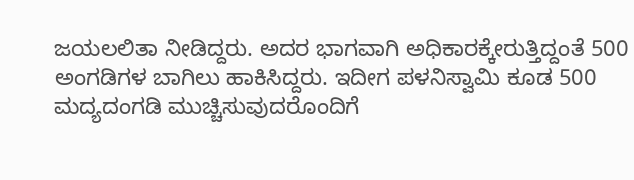ಜಯಲಲಿತಾ ನೀಡಿದ್ದರು. ಅದರ ಭಾಗವಾಗಿ ಅಧಿಕಾರಕ್ಕೇರುತ್ತಿದ್ದಂತೆ 500 ಅಂಗಡಿಗಳ ಬಾಗಿಲು ಹಾಕಿಸಿದ್ದರು. ಇದೀಗ ಪಳನಿಸ್ವಾಮಿ ಕೂಡ 500 ಮದ್ಯದಂಗಡಿ ಮುಚ್ಚಿಸುವುದರೊಂದಿಗೆ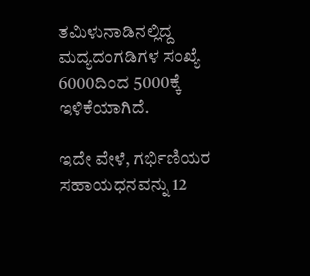ತಮಿಳುನಾಡಿನಲ್ಲಿದ್ದ ಮದ್ಯದಂಗಡಿಗಳ ಸಂಖ್ಯೆ 6000ದಿಂದ 5000ಕ್ಕೆ ಇಳಿಕೆಯಾಗಿದೆ.

ಇದೇ ವೇಳೆ, ಗರ್ಭಿಣಿಯರ ಸಹಾಯಧನವನ್ನು 12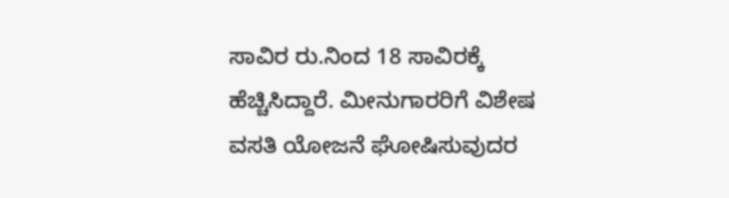ಸಾವಿರ ರು.ನಿಂದ 18 ಸಾವಿರಕ್ಕೆ ಹೆಚ್ಚಿಸಿದ್ದಾರೆ. ಮೀನುಗಾರರಿಗೆ ವಿಶೇಷ ವಸತಿ ಯೋಜನೆ ಘೋಷಿಸುವುದರ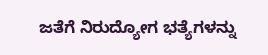ಜತೆಗೆ ನಿರುದ್ಯೋಗ ಭತ್ಯೆಗಳನ್ನು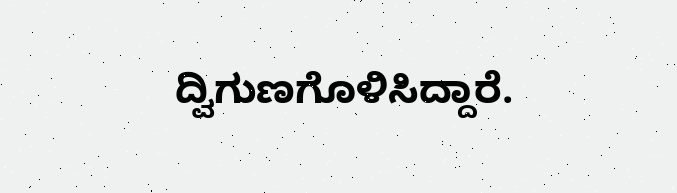ದ್ವಿಗುಣಗೊಳಿಸಿದ್ದಾರೆ.